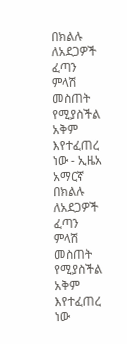በክልሉ ለአደጋዎች ፈጣን ምላሽ መስጠት የሚያስችል አቅም እየተፈጠረ ነው - ኢዜአ አማርኛ
በክልሉ ለአደጋዎች ፈጣን ምላሽ መስጠት የሚያስችል አቅም እየተፈጠረ ነው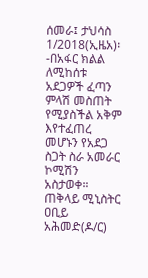ሰመራ፤ ታህሳስ 1/2018(ኢዜአ)፡-በአፋር ክልል ለሚከሰቱ አደጋዎች ፈጣን ምላሽ መስጠት የሚያስችል አቅም እየተፈጠረ መሆኑን የአደጋ ስጋት ስራ አመራር ኮሚሽን አስታወቀ።
ጠቅላይ ሚኒስትር ዐቢይ አሕመድ(ዶ/ር)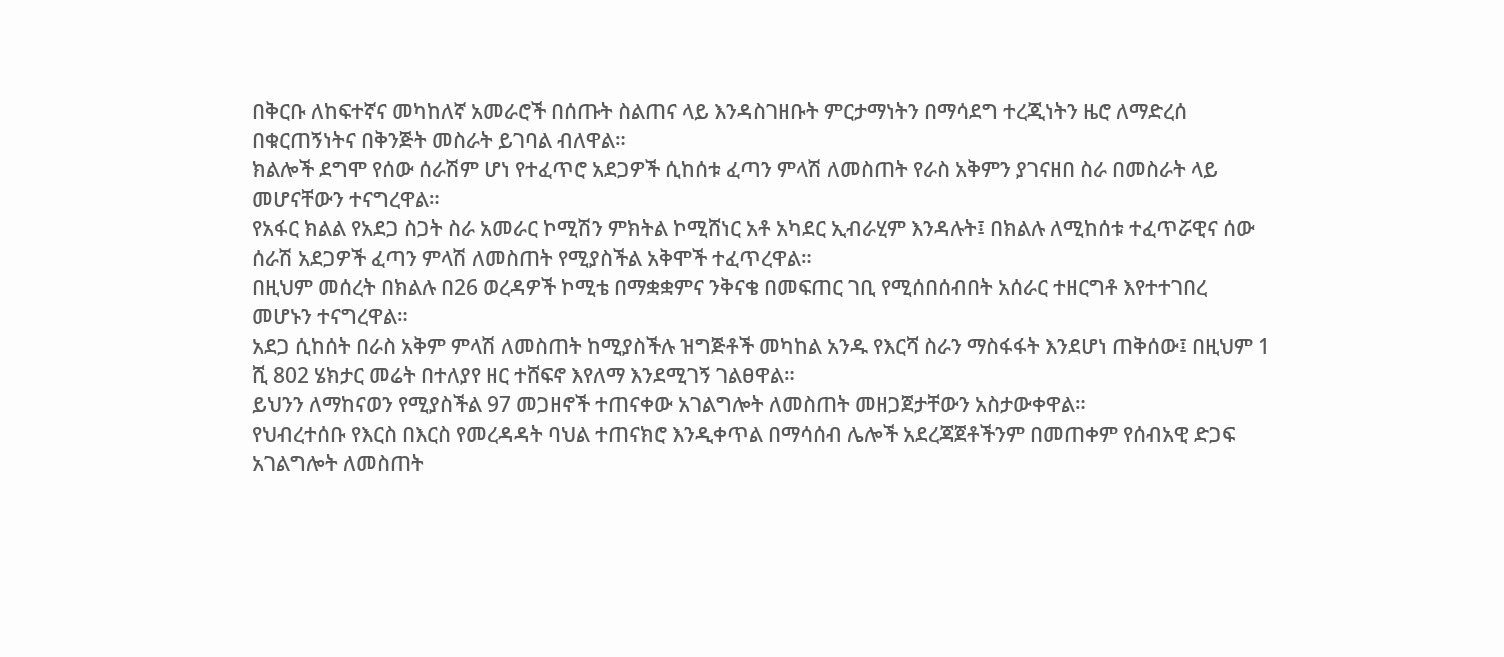በቅርቡ ለከፍተኛና መካከለኛ አመራሮች በሰጡት ስልጠና ላይ እንዳስገዘቡት ምርታማነትን በማሳደግ ተረጂነትን ዜሮ ለማድረሰ በቁርጠኝነትና በቅንጅት መስራት ይገባል ብለዋል።
ክልሎች ደግሞ የሰው ሰራሽም ሆነ የተፈጥሮ አደጋዎች ሲከሰቱ ፈጣን ምላሽ ለመስጠት የራስ አቅምን ያገናዘበ ስራ በመስራት ላይ መሆናቸውን ተናግረዋል።
የአፋር ክልል የአደጋ ስጋት ስራ አመራር ኮሚሽን ምክትል ኮሚሸነር አቶ አካደር ኢብራሂም እንዳሉት፤ በክልሉ ለሚከሰቱ ተፈጥሯዊና ሰው ሰራሽ አደጋዎች ፈጣን ምላሽ ለመስጠት የሚያስችል አቅሞች ተፈጥረዋል።
በዚህም መሰረት በክልሉ በ26 ወረዳዎች ኮሚቴ በማቋቋምና ንቅናቄ በመፍጠር ገቢ የሚሰበሰብበት አሰራር ተዘርግቶ እየተተገበረ መሆኑን ተናግረዋል።
አደጋ ሲከሰት በራስ አቅም ምላሽ ለመስጠት ከሚያስችሉ ዝግጅቶች መካከል አንዱ የእርሻ ስራን ማስፋፋት እንደሆነ ጠቅሰው፤ በዚህም 1 ሺ 802 ሄክታር መሬት በተለያየ ዘር ተሸፍኖ እየለማ እንደሚገኝ ገልፀዋል።
ይህንን ለማከናወን የሚያስችል 97 መጋዘኖች ተጠናቀው አገልግሎት ለመስጠት መዘጋጀታቸውን አስታውቀዋል።
የህብረተሰቡ የእርስ በእርስ የመረዳዳት ባህል ተጠናክሮ እንዲቀጥል በማሳሰብ ሌሎች አደረጃጀቶችንም በመጠቀም የሰብአዊ ድጋፍ አገልግሎት ለመስጠት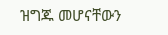ዝግጁ መሆናቸውን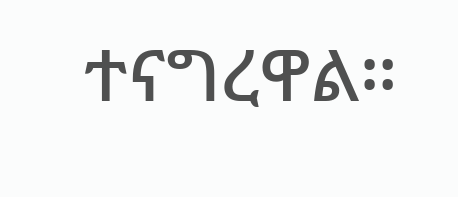ተናግረዋል።